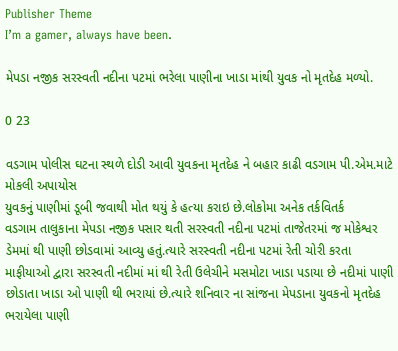Publisher Theme
I’m a gamer, always have been.

મેપડા નજીક સરસ્વતી નદીના પટમાં ભરેલા પાણીના ખાડા માંથી યુવક નો મૃતદેહ મળ્યો.

0 23

વડગામ પોલીસ ઘટના સ્થળે દોડી આવી યુવકના મૃતદેહ ને બહાર કાઢી વડગામ પી.એમ‌.માટે મોકલી અપાયોસ
યુવકનું પાણીમાં ડૂબી જવાથી મોત થયું કે હત્યા કરાઇ છે.લોકોમા અનેક તર્કવિતર્ક
વડગામ તાલુકાના મેપડા નજીક પસાર થતી સરસ્વતી નદીના પટમાં તાજેતરમાં જ મોકેશ્વર ડેમમાં થી પાણી છોડવામાં આવ્યુ હતું.ત્યારે સરસ્વતી નદીના પટમાં રેતી ચોરી કરતા માફીયાઓ દ્વારા સરસ્વતી નદીમાં માં થી રેતી ઉલેચીને મસમોટા ખાડા પડાયા છે નદીમાં પાણી છોડાતા ખાડા ઓ પાણી થી ભરાયાં છે.ત્યારે શનિવાર ના સાંજના મેપડાના યુવકનો મૃતદેહ ભરાયેલા પાણી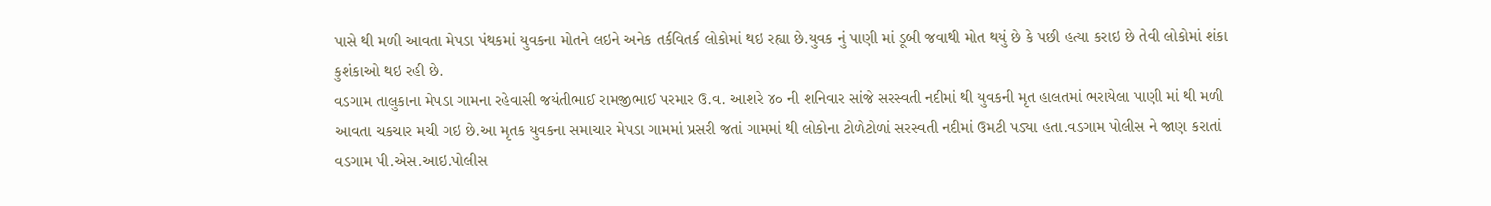પાસે થી મળી આવતા મેપડા પંથકમાં યુવકના મોતને લઇને અનેક તર્કવિતર્ક લોકોમાં થઇ રહ્યા છે.યુવક નું પાણી માં ડૂબી જવાથી મોત થયું છે કે પછી હત્યા કરાઇ છે તેવી લોકોમાં શંકા કુશંકાઓ થઇ રહી છે.
વડગામ તાલુકાના મેપડા ગામના રહેવાસી જયંતીભાઈ રામજીભાઈ પરમાર ઉ.વ. આશરે ૪૦ ની શનિવાર સાંજે સરસ્વતી નદીમાં થી યુવકની મૃત હાલતમાં ભરાયેલા પાણી માં થી મળી આવતા ચકચાર મચી ગઇ છે.આ મૃતક યુવકના સમાચાર મેપડા ગામમાં પ્રસરી જતાં ગામમાં થી લોકોના ટોળેટોળાં સરસ્વતી નદીમાં ઉમટી પડ્યા હતા.વડગામ પોલીસ ને જાણ કરાતાં વડગામ પી.એસ.આઇ.પોલીસ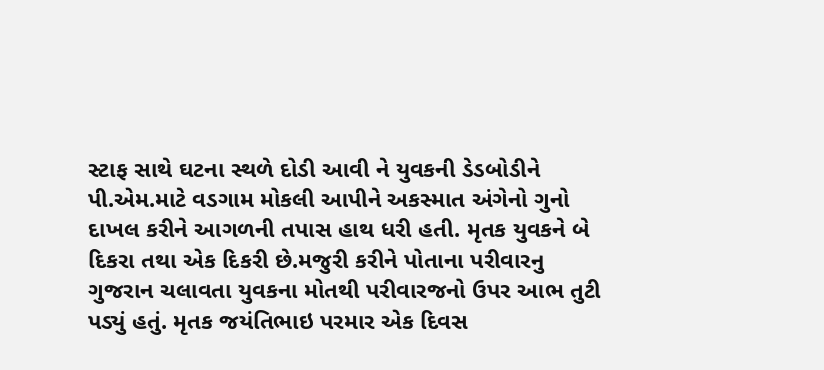સ્ટાફ સાથે ઘટના સ્થળે દોડી આવી ને યુવકની ડેડબોડીને પી.એમ.માટે વડગામ મોકલી આપીને અકસ્માત અંગેનો ગુનો દાખલ કરીને આગળની તપાસ હાથ ધરી હતી. મૃતક યુવકને બે દિકરા તથા એક દિકરી છે.મજુરી કરીને પોતાના પરીવારનુ ગુજરાન ચલાવતા યુવકના મોતથી પરીવારજનો ઉપર આભ તુટી પડ્યું હતું. મૃતક જયંતિભાઇ પરમાર એક દિવસ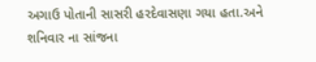અગાઉ પોતાની સાસરી હરદેવાસણા ગયા હતા.અને શનિવાર ના સાંજના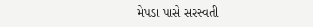મેપડા પાસે સરસ્વતી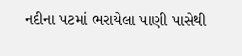નદીના પટમાં ભરાયેલા પાણી પાસેથી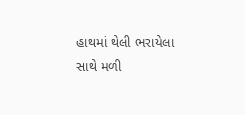હાથમાં થેલી ભરાયેલા સાથે મળી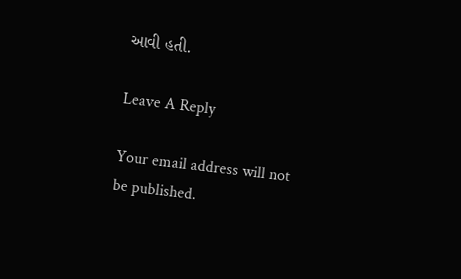આવી હતી.

Leave A Reply

Your email address will not be published.